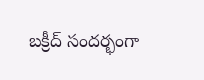బక్రీద్ సందర్భంగా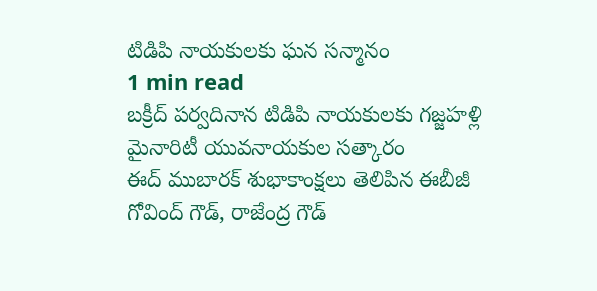టిడిపి నాయకులకు ఘన సన్మానం
1 min read
బక్రీద్ పర్వదినాన టిడిపి నాయకులకు గజ్జహళ్లి మైనారిటీ యువనాయకుల సత్కారం
ఈద్ ముబారక్ శుభాకాంక్షలు తెలిపిన ఈబీజీ గోవింద్ గౌడ్, రాజేంద్ర గౌడ్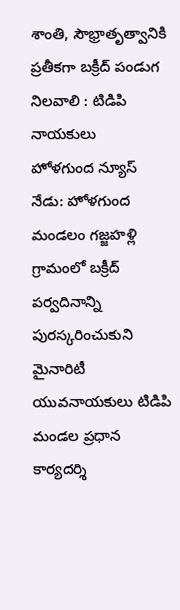శాంతి, సౌభ్రాతృత్వానికి ప్రతీకగా బక్రీద్ పండుగ నిలవాలి : టిడిపి నాయకులు
హోళగుంద న్యూస్ నేడు: హోళగుంద మండలం గజ్జహళ్లి గ్రామంలో బక్రీద్ పర్వదినాన్ని పురస్కరించుకుని మైనారిటీ యువనాయకులు టిడిపి మండల ప్రధాన కార్యదర్శి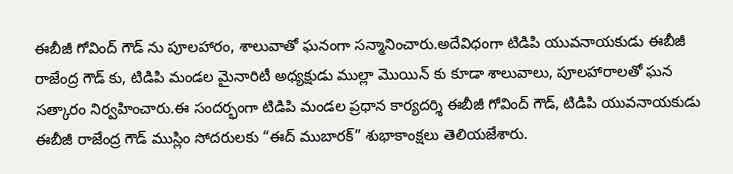ఈబీజీ గోవింద్ గౌడ్ ను పూలహారం, శాలువాతో ఘనంగా సన్మానించారు.అదేవిధంగా టిడిపి యువనాయకుడు ఈబీజీ రాజేంద్ర గౌడ్ కు, టిడిపి మండల మైనారిటీ అధ్యక్షుడు ముల్లా మొయిన్ కు కూడా శాలువాలు, పూలహారాలతో ఘన సత్కారం నిర్వహించారు.ఈ సందర్భంగా టిడిపి మండల ప్రధాన కార్యదర్శి ఈబీజీ గోవింద్ గౌడ్, టిడిపి యువనాయకుడు ఈబీజీ రాజేంద్ర గౌడ్ ముస్లిం సోదరులకు “ఈద్ ముబారక్” శుభాకాంక్షలు తెలియజేశారు.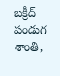బక్రీద్ పండుగ శాంతి,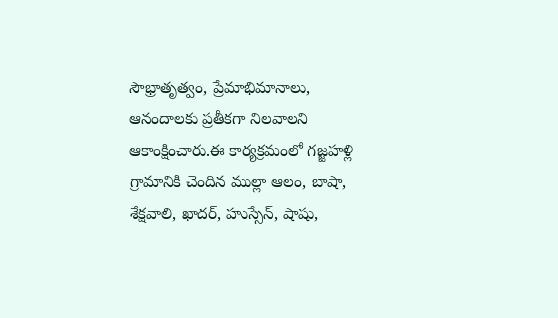సౌభ్రాతృత్వం, ప్రేమాభిమానాలు, ఆనందాలకు ప్రతీకగా నిలవాలని ఆకాంక్షించారు.ఈ కార్యక్రమంలో గజ్జహళ్లి గ్రామానికి చెందిన ముల్లా ఆలం, బాషా, శేక్షవాలి, ఖాదర్, హుస్సేన్, షాషు,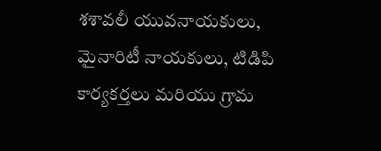శశావలీ యువనాయకులు, మైనారిటీ నాయకులు, టిడిపి కార్యకర్తలు మరియు గ్రామ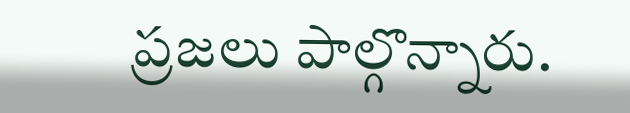ప్రజలు పాల్గొన్నారు.